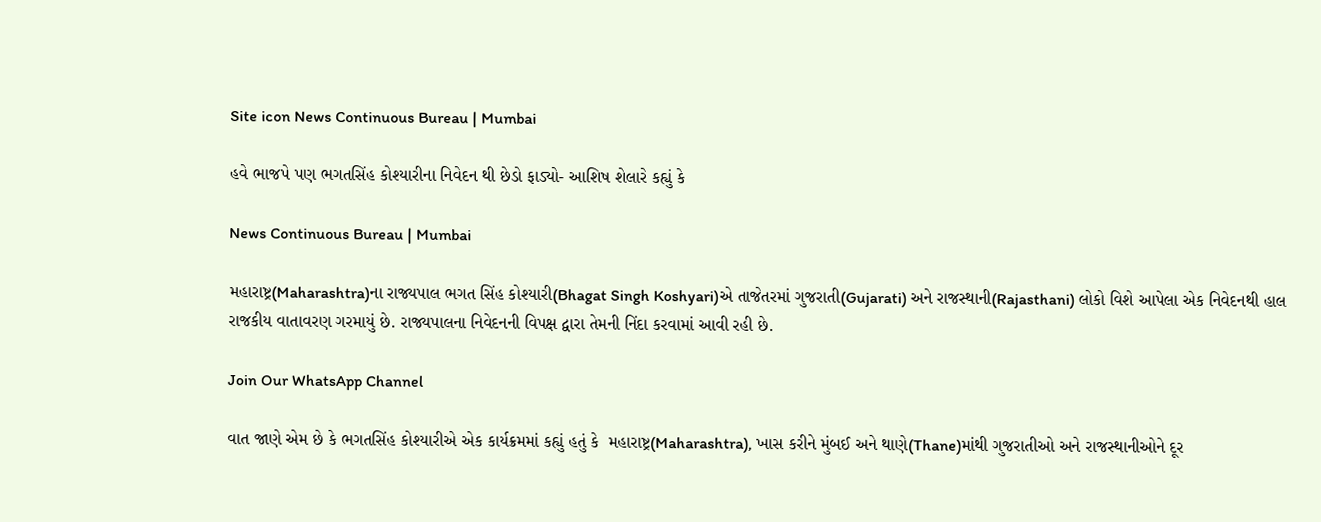Site icon News Continuous Bureau | Mumbai

હવે ભાજપે પણ ભગતસિંહ કોશ્યારીના નિવેદન થી છેડો ફાડ્યો- આશિષ શેલારે કહ્યું કે

News Continuous Bureau | Mumbai

મહારાષ્ટ્ર(Maharashtra)ના રાજ્યપાલ ભગત સિંહ કોશ્યારી(Bhagat Singh Koshyari)એ તાજેતરમાં ગુજરાતી(Gujarati) અને રાજસ્થાની(Rajasthani) લોકો વિશે આપેલા એક નિવેદનથી હાલ રાજકીય વાતાવરણ ગરમાયું છે. રાજ્યપાલના નિવેદનની વિપક્ષ દ્વારા તેમની નિંદા કરવામાં આવી રહી છે.

Join Our WhatsApp Channel

વાત જાણે એમ છે કે ભગતસિંહ કોશ્યારીએ એક કાર્યક્રમમાં કહ્યું હતું કે  મહારાષ્ટ્ર(Maharashtra), ખાસ કરીને મુંબઈ અને થાણે(Thane)માંથી ગુજરાતીઓ અને રાજસ્થાનીઓને દૂર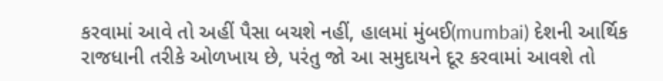કરવામાં આવે તો અહીં પૈસા બચશે નહીં, હાલમાં મુંબઈ(mumbai) દેશની આર્થિક રાજધાની તરીકે ઓળખાય છે, પરંતુ જો આ સમુદાયને દૂર કરવામાં આવશે તો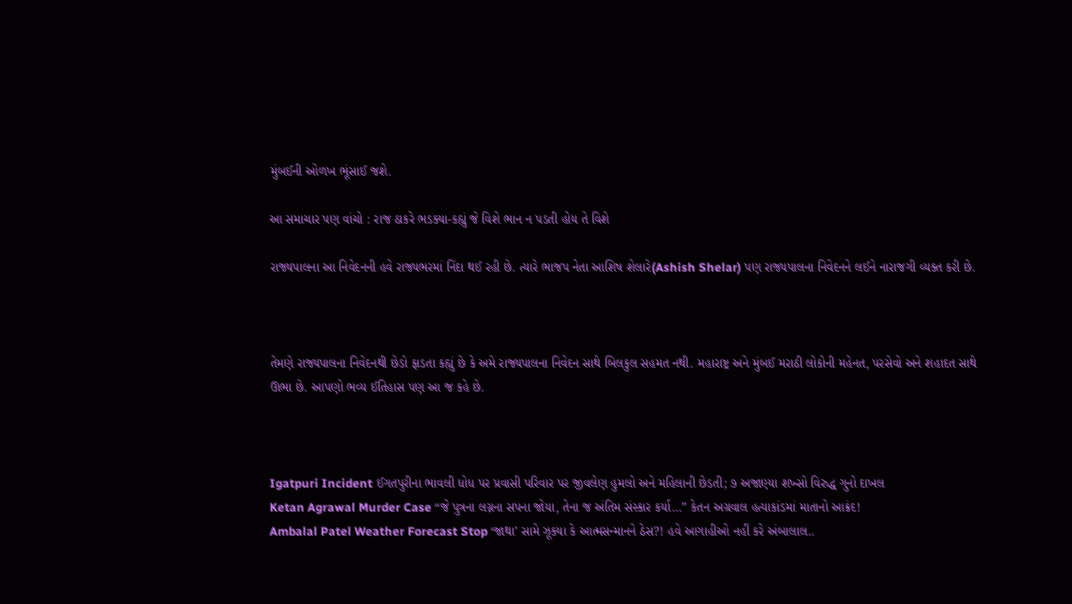મુંબઈની ઓળખ ભૂંસાઈ જશે.

આ સમાચાર પણ વાંચો : રાજ ઠાકરે ભડક્યા-કહ્યું જે વિશે ભાન ન પડતી હોય તે વિશે

રાજ્યપાલના આ નિવેદનની હવે રાજ્યભરમાં નિંદા થઈ રહી છે. ત્યારે ભાજપ નેતા આશિષ શેલારે(Ashish Shelar) પણ રાજ્યપાલના નિવેદનને લઈને નારાજગી વ્યક્ત કરી છે.



તેમણે રાજ્યપાલના નિવેદનથી છેડો ફાડતા કહ્યું છે કે અમે રાજ્યપાલના નિવેદન સાથે બિલકુલ સહમત નથી. મહારાષ્ટ્ર અને મુંબઈ મરાઠી લોકોની મહેનત, પરસેવો અને શહાદત સાથે ઊભા છે. આપણો ભવ્ય ઈતિહાસ પણ આ જ કહે છે.



Igatpuri Incident ઈગતપુરીના ભાવલી ધોધ પર પ્રવાસી પરિવાર પર જીવલેણ હુમલો અને મહિલાની છેડતી; ૭ અજાણ્યા શખ્સો વિરુદ્ધ ગુનો દાખલ
Ketan Agrawal Murder Case “જે પુત્રના લગ્નના સપના જોયા, તેના જ અંતિમ સંસ્કાર કર્યા…” કેતન અગ્રવાલ હત્યાકાંડમાં માતાનો આક્રંદ!
Ambalal Patel Weather Forecast Stop ‘જાથા’ સામે ઝૂક્યા કે આત્મસન્માનને ઠેસ?! હવે આગાહીઓ નહીં કરે અંબાલાલ..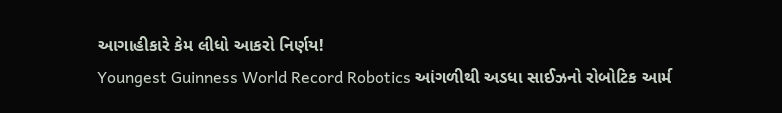આગાહીકારે કેમ લીધો આકરો નિર્ણય!
Youngest Guinness World Record Robotics આંગળીથી અડધા સાઈઝનો રોબોટિક આર્મ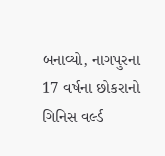બનાવ્યો, નાગપુરના 17 વર્ષના છોકરાનો ગિનિસ વર્લ્ડ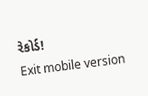રેકોર્ડ!
Exit mobile version